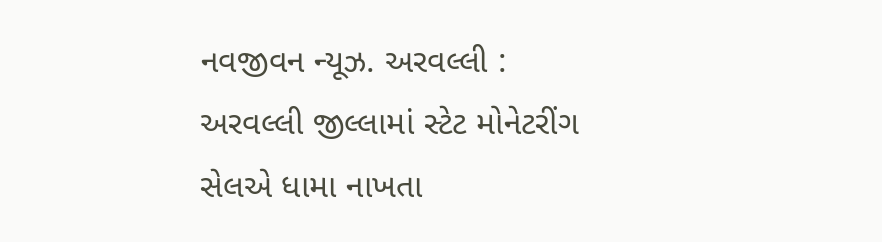નવજીવન ન્યૂઝ. અરવલ્લી : અરવલ્લી જીલ્લામાં સ્ટેટ મોનેટરીંગ સેલએ ધામા નાખતા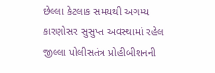છેલ્લા કેટલાક સમયથી અગમ્ય કારણોસર સુસુપ્ત અવસ્થામાં રહેલ જીલ્લા પોલીસતંત્ર પ્રોહીબીશનની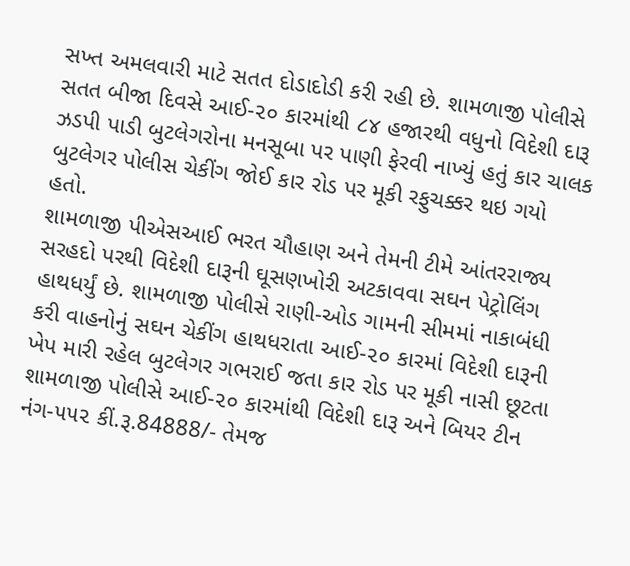સખ્ત અમલવારી માટે સતત દોડાદોડી કરી રહી છે. શામળાજી પોલીસે સતત બીજા દિવસે આઈ-૨૦ કારમાંથી ૮૪ હજારથી વધુનો વિદેશી દારૂ ઝડપી પાડી બુટલેગરોના મનસૂબા પર પાણી ફેરવી નાખ્યું હતું કાર ચાલક બુટલેગર પોલીસ ચેકીંગ જોઈ કાર રોડ પર મૂકી રફુચક્કર થઇ ગયો હતો.
શામળાજી પીએસઆઈ ભરત ચૌહાણ અને તેમની ટીમે આંતરરાજ્ય સરહદો પરથી વિદેશી દારૂની ઘૂસણખોરી અટકાવવા સઘન પેટ્રોલિંગ હાથધર્યું છે. શામળાજી પોલીસે રાણી-ઓડ ગામની સીમમાં નાકાબંધી કરી વાહનોનું સઘન ચેકીંગ હાથધરાતા આઈ-૨૦ કારમાં વિદેશી દારૂની ખેપ મારી રહેલ બુટલેગર ગભરાઈ જતા કાર રોડ પર મૂકી નાસી છૂટતા શામળાજી પોલીસે આઈ-૨૦ કારમાંથી વિદેશી દારૂ અને બિયર ટીન નંગ-૫૫૨ કીં.રૂ.84888/- તેમજ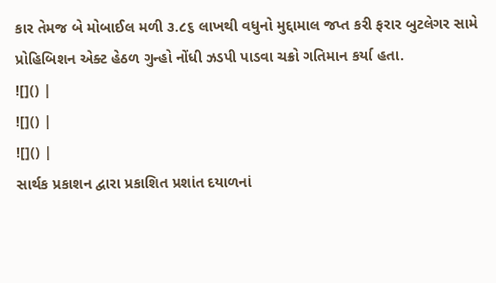કાર તેમજ બે મોબાઈલ મળી ૩.૮૬ લાખથી વધુનો મુદ્દામાલ જપ્ત કરી ફરાર બુટલેગર સામે પ્રોહિબિશન એક્ટ હેઠળ ગુન્હો નોંધી ઝડપી પાડવા ચક્રો ગતિમાન કર્યા હતા.
![]() |
![]() |
![]() |
સાર્થક પ્રકાશન દ્વારા પ્રકાશિત પ્રશાંત દયાળનાં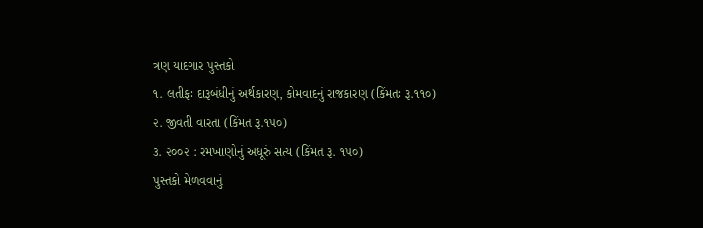ત્રણ યાદગાર પુસ્તકો
૧. લતીફઃ દારૂબંધીનું અર્થકારણ, કોમવાદનું રાજકારણ (કિંમતઃ રૂ.૧૧૦)
૨. જીવતી વારતા (કિંમત રૂ.૧૫૦)
૩. ૨૦૦૨ : રમખાણોનું અધૂરું સત્ય (કિંમત રૂ. ૧૫૦)
પુસ્તકો મેળવવાનું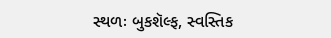સ્થળઃ બુકશૅલ્ફ, સ્વસ્તિક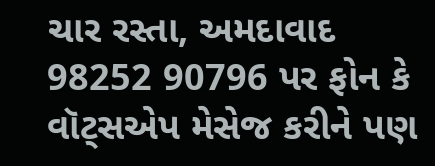ચાર રસ્તા, અમદાવાદ
98252 90796 પર ફોન કે વૉટ્સએપ મેસેજ કરીને પણ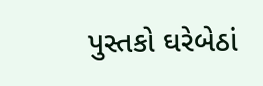પુસ્તકો ઘરેબેઠાં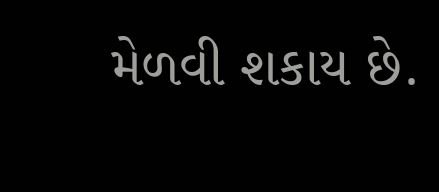મેળવી શકાય છે.